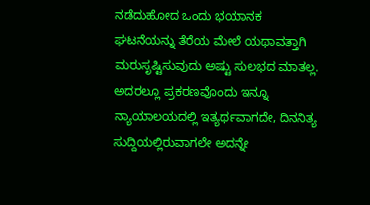ನಡೆದುಹೋದ ಒಂದು ಭಯಾನಕ ಘಟನೆಯನ್ನು ತೆರೆಯ ಮೇಲೆ ಯಥಾವತ್ತಾಗಿ ಮರುಸೃಷ್ಟಿಸುವುದು ಅಷ್ಟು ಸುಲಭದ ಮಾತಲ್ಲ. ಅದರಲ್ಲೂ ಪ್ರಕರಣವೊಂದು ಇನ್ನೂ ನ್ಯಾಯಾಲಯದಲ್ಲಿ ಇತ್ಯರ್ಥವಾಗದೇ, ದಿನನಿತ್ಯ ಸುದ್ದಿಯಲ್ಲಿರುವಾಗಲೇ ಅದನ್ನೇ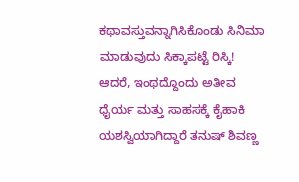ಕಥಾವಸ್ತುವನ್ನಾಗಿಸಿಕೊಂಡು ಸಿನಿಮಾ ಮಾಡುವುದು ಸಿಕ್ಕಾಪಟ್ಟೆ ರಿಸ್ಕಿ! ಆದರೆ, ಇಂಥದ್ದೊಂದು ಅತೀವ ಧೈರ್ಯ ಮತ್ತು ಸಾಹಸಕ್ಕೆ ಕೈಹಾಕಿ ಯಶಸ್ವಿಯಾಗಿದ್ದಾರೆ ತನುಷ್ ಶಿವಣ್ಣ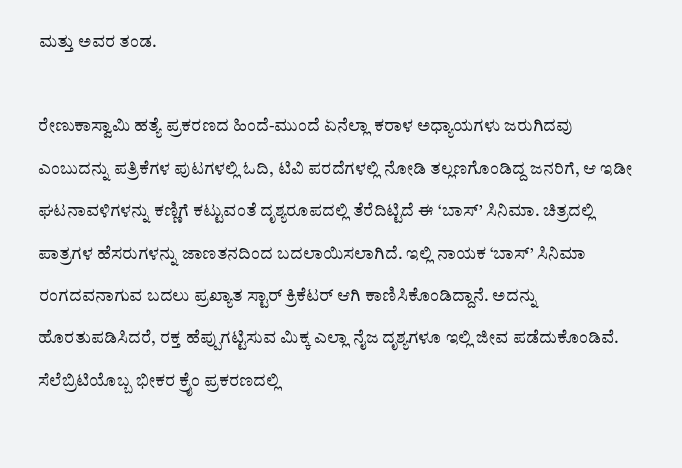ಮತ್ತು ಅವರ ತಂಡ.

ರೇಣುಕಾಸ್ವಾಮಿ ಹತ್ಯೆ ಪ್ರಕರಣದ ಹಿಂದೆ-ಮುಂದೆ ಏನೆಲ್ಲಾ ಕರಾಳ ಅಧ್ಯಾಯಗಳು ಜರುಗಿದವು ಎಂಬುದನ್ನು ಪತ್ರಿಕೆಗಳ ಪುಟಗಳಲ್ಲಿ ಓದಿ, ಟಿವಿ ಪರದೆಗಳಲ್ಲಿ ನೋಡಿ ತಲ್ಲಣಗೊಂಡಿದ್ದ ಜನರಿಗೆ, ಆ ಇಡೀ ಘಟನಾವಳಿಗಳನ್ನು ಕಣ್ಣಿಗೆ ಕಟ್ಟುವಂತೆ ದೃಶ್ಯರೂಪದಲ್ಲಿ ತೆರೆದಿಟ್ಟಿದೆ ಈ ‘ಬಾಸ್’ ಸಿನಿಮಾ. ಚಿತ್ರದಲ್ಲಿ ಪಾತ್ರಗಳ ಹೆಸರುಗಳನ್ನು ಜಾಣತನದಿಂದ ಬದಲಾಯಿಸಲಾಗಿದೆ. ಇಲ್ಲಿ ನಾಯಕ ‘ಬಾಸ್’ ಸಿನಿಮಾ ರಂಗದವನಾಗುವ ಬದಲು ಪ್ರಖ್ಯಾತ ಸ್ಟಾರ್ ಕ್ರಿಕೆಟರ್ ಆಗಿ ಕಾಣಿಸಿಕೊಂಡಿದ್ದಾನೆ. ಅದನ್ನು ಹೊರತುಪಡಿಸಿದರೆ, ರಕ್ತ ಹೆಪ್ಪುಗಟ್ಟಿಸುವ ಮಿಕ್ಕ ಎಲ್ಲಾ ನೈಜ ದೃಶ್ಯಗಳೂ ಇಲ್ಲಿ ಜೀವ ಪಡೆದುಕೊಂಡಿವೆ.
ಸೆಲೆಬ್ರಿಟಿಯೊಬ್ಬ ಭೀಕರ ಕ್ರೈಂ ಪ್ರಕರಣದಲ್ಲಿ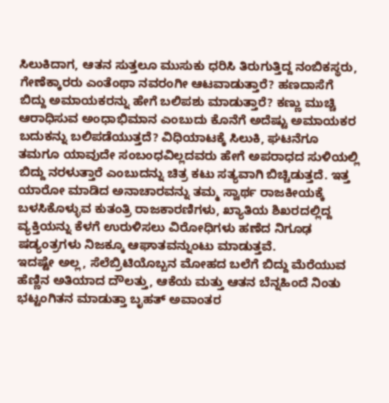ಸಿಲುಕಿದಾಗ, ಆತನ ಸುತ್ತಲೂ ಮುಸುಕು ಧರಿಸಿ ತಿರುಗುತ್ತಿದ್ದ ನಂಬಿಕಸ್ಥರು, ಗೇಣೆಕ್ಕಾರರು ಎಂತೆಂಥಾ ನವರಂಗೀ ಆಟವಾಡುತ್ತಾರೆ? ಹಣದಾಸೆಗೆ ಬಿದ್ದು ಅಮಾಯಕರನ್ನು ಹೇಗೆ ಬಲಿಪಶು ಮಾಡುತ್ತಾರೆ? ಕಣ್ಣು ಮುಚ್ಚಿ ಆರಾಧಿಸುವ ಅಂಧಾಭಿಮಾನ ಎಂಬುದು ಕೊನೆಗೆ ಅದೆಷ್ಟು ಅಮಾಯಕರ ಬದುಕನ್ನು ಬಲಿಪಡೆಯುತ್ತದೆ? ವಿಧಿಯಾಟಕ್ಕೆ ಸಿಲುಕಿ, ಘಟನೆಗೂ ತಮಗೂ ಯಾವುದೇ ಸಂಬಂಧವಿಲ್ಲದವರು ಹೇಗೆ ಅಪರಾಧದ ಸುಳಿಯಲ್ಲಿ ಬಿದ್ದು ನರಳುತ್ತಾರೆ ಎಂಬುದನ್ನು ಚಿತ್ರ ಕಟು ಸತ್ಯವಾಗಿ ಬಿಚ್ಚಿಡುತ್ತದೆ. ಇತ್ತ ಯಾರೋ ಮಾಡಿದ ಅನಾಚಾರವನ್ನು ತಮ್ಮ ಸ್ವಾರ್ಥ ರಾಜಕೀಯಕ್ಕೆ ಬಳಸಿಕೊಳ್ಳುವ ಕುತಂತ್ರಿ ರಾಜಕಾರಣಿಗಳು, ಖ್ಯಾತಿಯ ಶಿಖರದಲ್ಲಿದ್ದ ವ್ಯಕ್ತಿಯನ್ನು ಕೆಳಗೆ ಉರುಳಿಸಲು ವಿರೋಧಿಗಳು ಹಣೆದ ನಿಗೂಢ ಷಡ್ಯಂತ್ರಗಳು ನಿಜಕ್ಕೂ ಆಘಾತವನ್ನುಂಟು ಮಾಡುತ್ತವೆ.
ಇದಷ್ಟೇ ಅಲ್ಲ, ಸೆಲೆಬ್ರಿಟಿಯೊಬ್ಬನ ಮೋಹದ ಬಲೆಗೆ ಬಿದ್ದು ಮೆರೆಯುವ ಹೆಣ್ಣಿನ ಅತಿಯಾದ ದೌಲತ್ತು, ಆಕೆಯ ಮತ್ತು ಆತನ ಬೆನ್ನಹಿಂದೆ ನಿಂತು ಭಟ್ಟಂಗಿತನ ಮಾಡುತ್ತಾ ಬೃಹತ್ ಅವಾಂತರ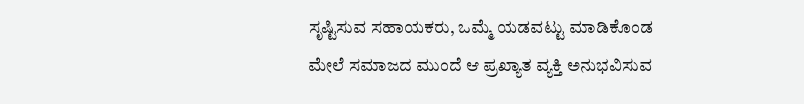ಸೃಷ್ಟಿಸುವ ಸಹಾಯಕರು, ಒಮ್ಮೆ ಯಡವಟ್ಟು ಮಾಡಿಕೊಂಡ ಮೇಲೆ ಸಮಾಜದ ಮುಂದೆ ಆ ಪ್ರಖ್ಯಾತ ವ್ಯಕ್ತಿ ಅನುಭವಿಸುವ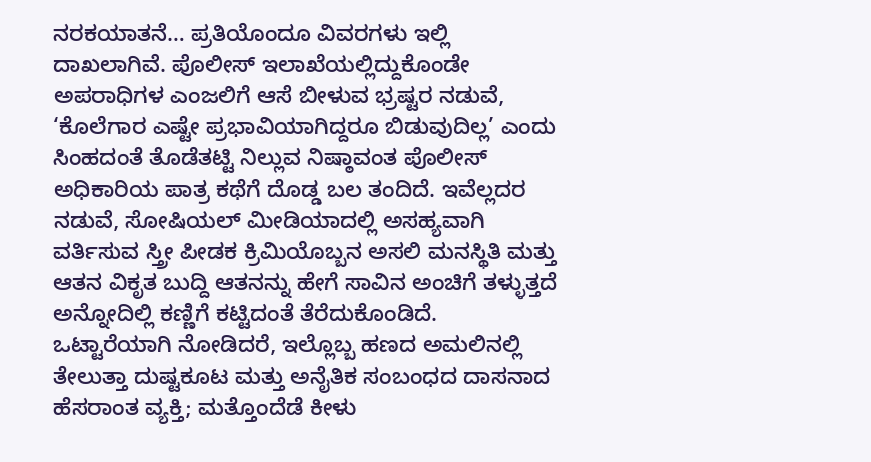ನರಕಯಾತನೆ… ಪ್ರತಿಯೊಂದೂ ವಿವರಗಳು ಇಲ್ಲಿ ದಾಖಲಾಗಿವೆ. ಪೊಲೀಸ್ ಇಲಾಖೆಯಲ್ಲಿದ್ದುಕೊಂಡೇ ಅಪರಾಧಿಗಳ ಎಂಜಲಿಗೆ ಆಸೆ ಬೀಳುವ ಭ್ರಷ್ಟರ ನಡುವೆ, ‘ಕೊಲೆಗಾರ ಎಷ್ಟೇ ಪ್ರಭಾವಿಯಾಗಿದ್ದರೂ ಬಿಡುವುದಿಲ್ಲ’ ಎಂದು ಸಿಂಹದಂತೆ ತೊಡೆತಟ್ಟಿ ನಿಲ್ಲುವ ನಿಷ್ಠಾವಂತ ಪೊಲೀಸ್ ಅಧಿಕಾರಿಯ ಪಾತ್ರ ಕಥೆಗೆ ದೊಡ್ಡ ಬಲ ತಂದಿದೆ. ಇವೆಲ್ಲದರ ನಡುವೆ, ಸೋಷಿಯಲ್ ಮೀಡಿಯಾದಲ್ಲಿ ಅಸಹ್ಯವಾಗಿ ವರ್ತಿಸುವ ಸ್ತ್ರೀ ಪೀಡಕ ಕ್ರಿಮಿಯೊಬ್ಬನ ಅಸಲಿ ಮನಸ್ಥಿತಿ ಮತ್ತು ಆತನ ವಿಕೃತ ಬುದ್ದಿ ಆತನನ್ನು ಹೇಗೆ ಸಾವಿನ ಅಂಚಿಗೆ ತಳ್ಳುತ್ತದೆ ಅನ್ನೋದಿಲ್ಲಿ ಕಣ್ಣಿಗೆ ಕಟ್ಟಿದಂತೆ ತೆರೆದುಕೊಂಡಿದೆ.
ಒಟ್ಟಾರೆಯಾಗಿ ನೋಡಿದರೆ, ಇಲ್ಲೊಬ್ಬ ಹಣದ ಅಮಲಿನಲ್ಲಿ ತೇಲುತ್ತಾ ದುಷ್ಟಕೂಟ ಮತ್ತು ಅನೈತಿಕ ಸಂಬಂಧದ ದಾಸನಾದ ಹೆಸರಾಂತ ವ್ಯಕ್ತಿ; ಮತ್ತೊಂದೆಡೆ ಕೀಳು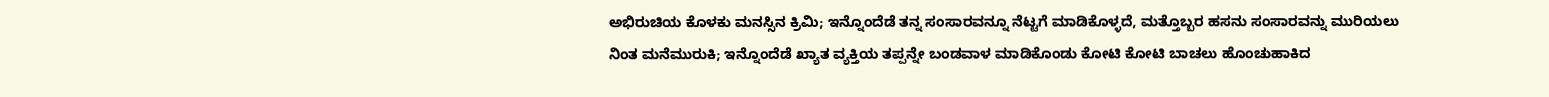ಅಭಿರುಚಿಯ ಕೊಳಕು ಮನಸ್ಸಿನ ಕ್ರಿಮಿ; ಇನ್ನೊಂದೆಡೆ ತನ್ನ ಸಂಸಾರವನ್ನೂ ನೆಟ್ಟಗೆ ಮಾಡಿಕೊಳ್ಳದೆ, ಮತ್ತೊಬ್ಬರ ಹಸನು ಸಂಸಾರವನ್ನು ಮುರಿಯಲು ನಿಂತ ಮನೆಮುರುಕಿ; ಇನ್ನೊಂದೆಡೆ ಖ್ಯಾತ ವ್ಯಕ್ತಿಯ ತಪ್ಪನ್ನೇ ಬಂಡವಾಳ ಮಾಡಿಕೊಂಡು ಕೋಟಿ ಕೋಟಿ ಬಾಚಲು ಹೊಂಚುಹಾಕಿದ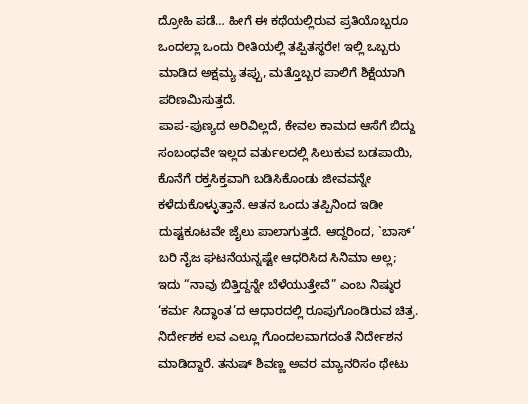ದ್ರೋಹಿ ಪಡೆ… ಹೀಗೆ ಈ ಕಥೆಯಲ್ಲಿರುವ ಪ್ರತಿಯೊಬ್ಬರೂ ಒಂದಲ್ಲಾ ಒಂದು ರೀತಿಯಲ್ಲಿ ತಪ್ಪಿತಸ್ಥರೇ! ಇಲ್ಲಿ ಒಬ್ಬರು ಮಾಡಿದ ಅಕ್ಷಮ್ಯ ತಪ್ಪು, ಮತ್ತೊಬ್ಬರ ಪಾಲಿಗೆ ಶಿಕ್ಷೆಯಾಗಿ ಪರಿಣಮಿಸುತ್ತದೆ.
ಪಾಪ-ಪುಣ್ಯದ ಅರಿವಿಲ್ಲದೆ, ಕೇವಲ ಕಾಮದ ಆಸೆಗೆ ಬಿದ್ದು ಸಂಬಂಧವೇ ಇಲ್ಲದ ವರ್ತುಲದಲ್ಲಿ ಸಿಲುಕುವ ಬಡಪಾಯಿ, ಕೊನೆಗೆ ರಕ್ತಸಿಕ್ತವಾಗಿ ಬಡಿಸಿಕೊಂಡು ಜೀವವನ್ನೇ ಕಳೆದುಕೊಳ್ಳುತ್ತಾನೆ. ಆತನ ಒಂದು ತಪ್ಪಿನಿಂದ ಇಡೀ ದುಷ್ಟಕೂಟವೇ ಜೈಲು ಪಾಲಾಗುತ್ತದೆ. ಆದ್ದರಿಂದ, `ಬಾಸ್’ ಬರಿ ನೈಜ ಘಟನೆಯನ್ನಷ್ಟೇ ಆಧರಿಸಿದ ಸಿನಿಮಾ ಅಲ್ಲ; ಇದು “ನಾವು ಬಿತ್ತಿದ್ದನ್ನೇ ಬೆಳೆಯುತ್ತೇವೆ” ಎಂಬ ನಿಷ್ಠುರ ‘ಕರ್ಮ ಸಿದ್ಧಾಂತ’ದ ಆಧಾರದಲ್ಲಿ ರೂಪುಗೊಂಡಿರುವ ಚಿತ್ರ.
ನಿರ್ದೇಶಕ ಲವ ಎಲ್ಲೂ ಗೊಂದಲವಾಗದಂತೆ ನಿರ್ದೇಶನ ಮಾಡಿದ್ದಾರೆ. ತನುಷ್ ಶಿವಣ್ಣ ಅವರ ಮ್ಯಾನರಿಸಂ ಥೇಟು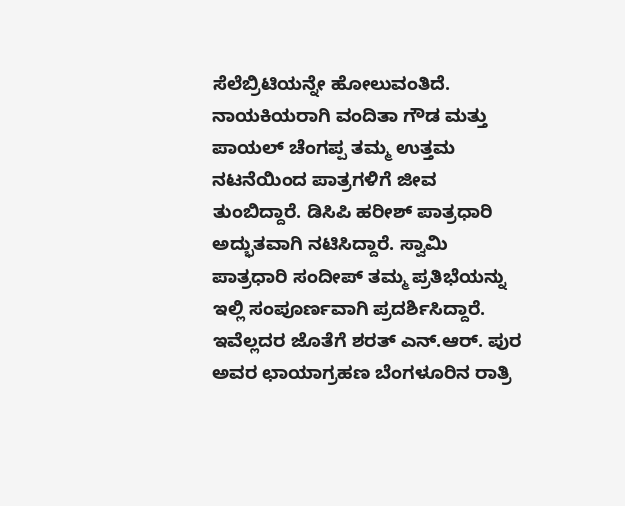ಸೆಲೆಬ್ರಿಟಿಯನ್ನೇ ಹೋಲುವಂತಿದೆ. ನಾಯಕಿಯರಾಗಿ ವಂದಿತಾ ಗೌಡ ಮತ್ತು ಪಾಯಲ್ ಚೆಂಗಪ್ಪ ತಮ್ಮ ಉತ್ತಮ ನಟನೆಯಿಂದ ಪಾತ್ರಗಳಿಗೆ ಜೀವ ತುಂಬಿದ್ದಾರೆ. ಡಿಸಿಪಿ ಹರೀಶ್ ಪಾತ್ರಧಾರಿ ಅದ್ಭುತವಾಗಿ ನಟಿಸಿದ್ದಾರೆ. ಸ್ವಾಮಿ ಪಾತ್ರಧಾರಿ ಸಂದೀಪ್ ತಮ್ಮ ಪ್ರತಿಭೆಯನ್ನು ಇಲ್ಲಿ ಸಂಪೂರ್ಣವಾಗಿ ಪ್ರದರ್ಶಿಸಿದ್ದಾರೆ. ಇವೆಲ್ಲದರ ಜೊತೆಗೆ ಶರತ್ ಎನ್.ಆರ್. ಪುರ ಅವರ ಛಾಯಾಗ್ರಹಣ ಬೆಂಗಳೂರಿನ ರಾತ್ರಿ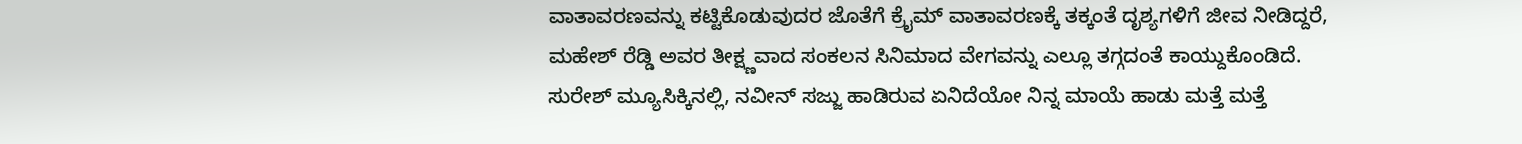ವಾತಾವರಣವನ್ನು ಕಟ್ಟಿಕೊಡುವುದರ ಜೊತೆಗೆ ಕ್ರೈಮ್ ವಾತಾವರಣಕ್ಕೆ ತಕ್ಕಂತೆ ದೃಶ್ಯಗಳಿಗೆ ಜೀವ ನೀಡಿದ್ದರೆ, ಮಹೇಶ್ ರೆಡ್ಡಿ ಅವರ ತೀಕ್ಷ್ಣವಾದ ಸಂಕಲನ ಸಿನಿಮಾದ ವೇಗವನ್ನು ಎಲ್ಲೂ ತಗ್ಗದಂತೆ ಕಾಯ್ದುಕೊಂಡಿದೆ. ಸುರೇಶ್ ಮ್ಯೂಸಿಕ್ಕಿನಲ್ಲಿ, ನವೀನ್ ಸಜ್ಜು ಹಾಡಿರುವ ಏನಿದೆಯೋ ನಿನ್ನ ಮಾಯೆ ಹಾಡು ಮತ್ತೆ ಮತ್ತೆ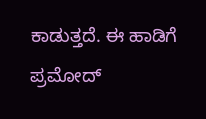ಕಾಡುತ್ತದೆ. ಈ ಹಾಡಿಗೆ ಪ್ರಮೋದ್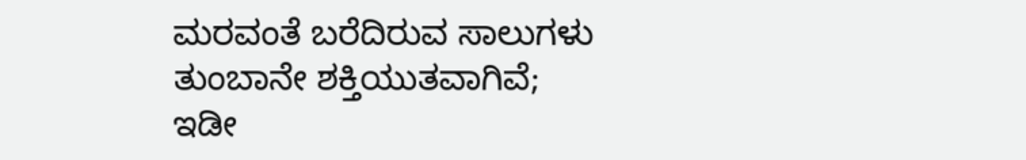ಮರವಂತೆ ಬರೆದಿರುವ ಸಾಲುಗಳು ತುಂಬಾನೇ ಶಕ್ತಿಯುತವಾಗಿವೆ; ಇಡೀ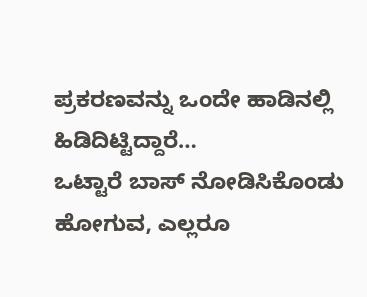ಪ್ರಕರಣವನ್ನು ಒಂದೇ ಹಾಡಿನಲ್ಲಿ ಹಿಡಿದಿಟ್ಟಿದ್ದಾರೆ…
ಒಟ್ಟಾರೆ ಬಾಸ್ ನೋಡಿಸಿಕೊಂಡು ಹೋಗುವ, ಎಲ್ಲರೂ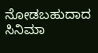ನೋಡಬಹುದಾದ ಸಿನಿಮಾ